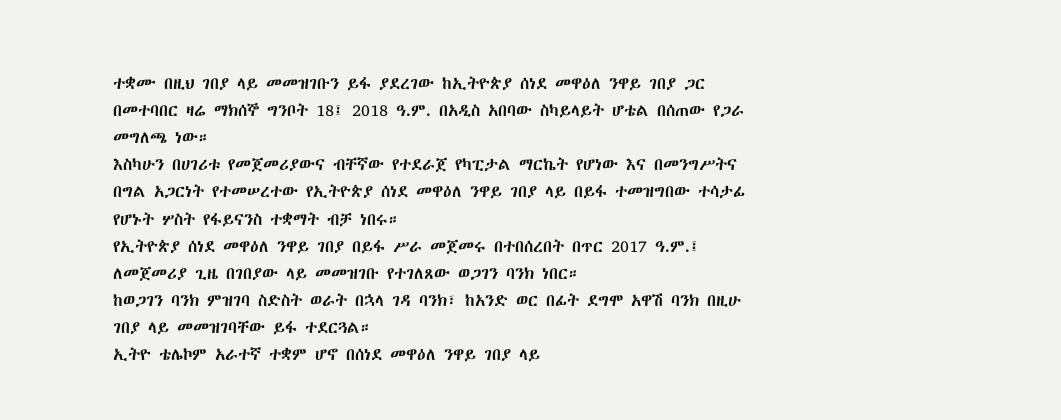ተቋሙ በዚህ ገበያ ላይ መመዝገቡን ይፋ ያደረገው ከኢትዮጵያ ሰነደ መዋዕለ ንዋይ ገበያ ጋር በመተባበር ዛሬ ማክሰኞ ግንቦት 18፤ 2018 ዓ.ም. በአዲስ አበባው ስካይላይት ሆቴል በሰጠው የጋራ መግለጫ ነው።
እስካሁን በሀገሪቱ የመጀመሪያውና ብቸኛው የተደራጀ የካፒታል ማርኬት የሆነው እና በመንግሥትና በግል አጋርነት የተመሠረተው የኢትዮጵያ ሰነደ መዋዕለ ንዋይ ገበያ ላይ በይፋ ተመዝግበው ተሳታፊ የሆኑት ሦስት የፋይናንስ ተቋማት ብቻ ነበሩ።
የኢትዮጵያ ሰነደ መዋዕለ ንዋይ ገበያ በይፋ ሥራ መጀመሩ በተበሰረበት በጥር 2017 ዓ.ም.፤ ለመጀመሪያ ጊዜ በገበያው ላይ መመዝገቡ የተገለጸው ወጋገን ባንክ ነበር።
ከወጋገን ባንክ ምዝገባ ስድስት ወራት በኋላ ገዳ ባንክ፣ ከአንድ ወር በፊት ደግሞ አዋሽ ባንክ በዚሁ ገበያ ላይ መመዝገባቸው ይፋ ተደርጓል።
ኢትዮ ቴሌኮም አራተኛ ተቋም ሆኖ በሰነደ መዋዕለ ንዋይ ገበያ ላይ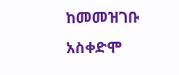ከመመዝገቡ አስቀድሞ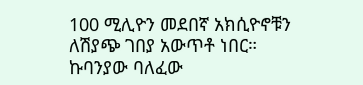100 ሚሊዮን መደበኛ አክሲዮኖቹን ለሽያጭ ገበያ አውጥቶ ነበር።
ኩባንያው ባለፈው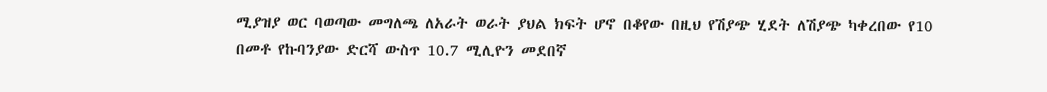ሚያዝያ ወር ባወጣው መግለጫ ለአራት ወራት ያህል ክፍት ሆኖ በቆየው በዚህ የሽያጭ ሂደት ለሽያጭ ካቀረበው የ10 በመቶ የኩባንያው ድርሻ ውስጥ 10.7 ሚሊዮን መደበኛ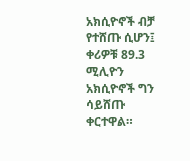አክሲዮኖች ብቻ የተሸጡ ሲሆን፤ ቀሪዎቹ 89.3 ሚሊዮን አክሲዮኖች ግን ሳይሸጡ ቀርተዋል።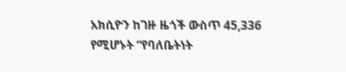አክሲዮን ከገዙ ዜጎች ውስጥ 45,336 የሚሆኑት “የባለቤትነት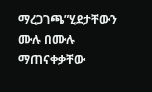ማረጋገጫ”ሂደታቸውን ሙሉ በሙሉ ማጠናቀቃቸው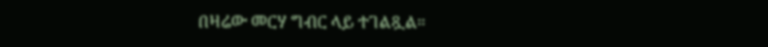በዛሬው መርሃ ግብር ላይ ተገልጿል።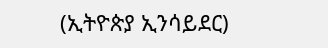(ኢትዮጵያ ኢንሳይደር)